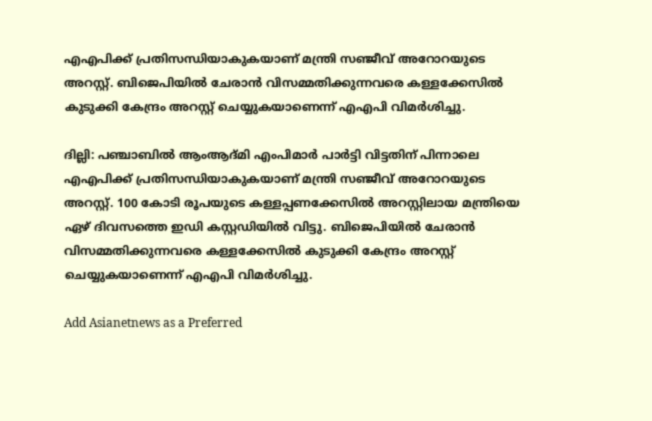എഎപിക്ക് പ്രതിസന്ധിയാകുകയാണ് മന്ത്രി സഞ്ജീവ് അറോറയുടെ അറസ്റ്റ്. ബിജെപിയിൽ ചേരാൻ വിസമ്മതിക്കുന്നവരെ കള്ളക്കേസിൽ കുടുക്കി കേന്ദ്രം അറസ്റ്റ് ചെയ്യുകയാണെന്ന് എഎപി വിമർശിച്ചു.

ദില്ലി: പഞ്ചാബിൽ ആംആദ്മി എംപിമാർ പാർട്ടി വിട്ടതിന് പിന്നാലെ എഎപിക്ക് പ്രതിസന്ധിയാകുകയാണ് മന്ത്രി സഞ്ജീവ് അറോറയുടെ അറസ്റ്റ്. 100 കോടി രൂപയുടെ കള്ളപ്പണക്കേസിൽ അറസ്റ്റിലായ മന്ത്രിയെ ഏഴ് ദിവസത്തെ ഇഡി കസ്റ്റഡിയിൽ വിട്ടു. ബിജെപിയിൽ ചേരാൻ വിസമ്മതിക്കുന്നവരെ കള്ളക്കേസിൽ കുടുക്കി കേന്ദ്രം അറസ്റ്റ് ചെയ്യുകയാണെന്ന് എഎപി വിമർശിച്ചു.

Add Asianetnews as a Preferred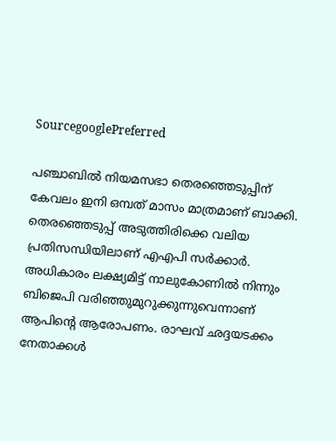SourcegooglePreferred

പഞ്ചാബിൽ നിയമസഭാ തെരഞ്ഞെടുപ്പിന് കേവലം ഇനി ഒമ്പത് മാസം മാത്രമാണ് ബാക്കി. തെരഞ്ഞെടുപ്പ് അടുത്തിരിക്കെ വലിയ പ്രതിസന്ധിയിലാണ് എഎപി സർക്കാർ. അധികാരം ലക്ഷ്യമിട്ട് നാലുകോണിൽ നിന്നും ബിജെപി വരിഞ്ഞുമുറുക്കുന്നുവെന്നാണ് ആപിന്‍റെ ആരോപണം. രാഘവ് ഛദ്ദയടക്കം നേതാക്കൾ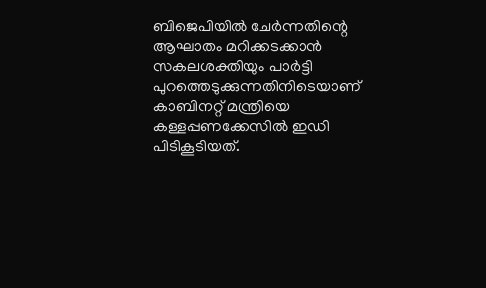ബിജെപിയിൽ ചേർന്നതിന്റെ ആഘാതം മറിക്കടക്കാൻ സകലശക്തിയും പാർട്ടി പുറത്തെടുക്കുന്നതിനിടെയാണ് കാബിനറ്റ് മന്ത്രിയെ കള്ളപ്പണക്കേസിൽ ഇഡി പിടികൂടിയത്.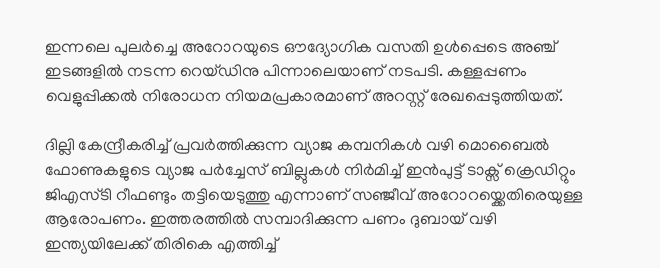ഇന്നലെ പുലർച്ചെ അറോറയുടെ ഔദ്യോഗിക വസതി ഉൾപ്പെടെ അഞ്ച് ഇടങ്ങളിൽ നടന്ന റെയ്ഡിനു പിന്നാലെയാണ് നടപടി. കള്ളപ്പണം വെളുപ്പിക്കൽ നിരോധന നിയമപ്രകാരമാണ് അറസ്റ്റ് രേഖപ്പെടുത്തിയത്.

ദില്ലി കേന്ദ്രീകരിച്ച് പ്രവർത്തിക്കുന്ന വ്യാജ കമ്പനികൾ വഴി മൊബൈൽ ഫോണുകളുടെ വ്യാജ പർച്ചേസ് ബില്ലുകൾ നിർമിച്ച് ഇൻപുട്ട് ടാക്സ് ക്രെഡിറ്റും ജിഎസ്ടി റീഫണ്ടും തട്ടിയെടുത്തു എന്നാണ് സഞ്ജീവ് അറോറയ്ക്കെതിരെയുള്ള ആരോപണം. ഇത്തരത്തിൽ സമ്പാദിക്കുന്ന പണം ദുബായ് വഴി ഇന്ത്യയിലേക്ക് തിരികെ എത്തിച്ച്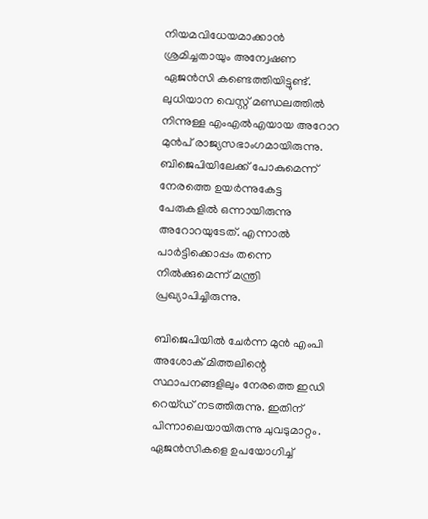നിയമവിധേയമാക്കാൻ ശ്രമിച്ചതായും അന്വേഷണ ഏജൻസി കണ്ടെത്തിയിട്ടുണ്ട്. ലുധിയാന വെസ്റ്റ് മണ്ഡലത്തിൽ നിന്നുള്ള എംഎൽഎയായ അറോറ മുൻപ് രാജ്യസഭാംഗമായിരുന്നു. ബിജെപിയിലേക്ക് പോകുമെന്ന് നേരത്തെ ഉയർന്നുകേട്ട പേരുകളിൽ ഒന്നായിരുന്നു അറോറയുടേത്. എന്നാൽ പാർട്ടിക്കൊപ്പം തന്നെ നിൽക്കുമെന്ന് മന്ത്രി പ്രഖ്യാപിച്ചിരുന്നു.

ബിജെപിയിൽ ചേർന്ന മുൻ എംപി അശോക് മിത്തലിന്റെ സ്ഥാപനങ്ങളിലും നേരത്തെ ഇഡി റെയ്ഡ് നടത്തിരുന്നു. ഇതിന് പിന്നാലെയായിരുന്നു ചുവടുമാറ്റം. ഏജൻസികളെ ഉപയോഗിച്ച്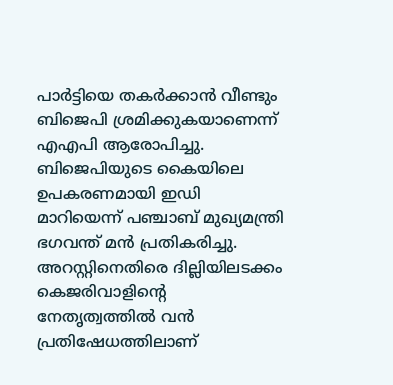പാർട്ടിയെ തകർക്കാൻ വീണ്ടും ബിജെപി ശ്രമിക്കുകയാണെന്ന് എഎപി ആരോപിച്ചു. ബിജെപിയുടെ കൈയിലെ ഉപകരണമായി ഇഡി മാറിയെന്ന് പഞ്ചാബ്‌ മുഖ്യമന്ത്രി ഭഗവന്ത് മൻ പ്രതികരിച്ചു. അറസ്റ്റിനെതിരെ ദില്ലിയിലടക്കം കെജരിവാളിന്റെ നേതൃത്വത്തിൽ വൻ പ്രതിഷേധത്തിലാണ്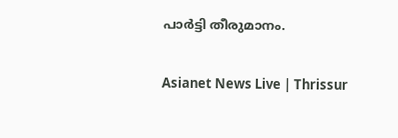പാർട്ടി തീരുമാനം.

Asianet News Live | Thrissur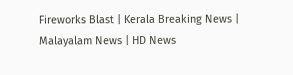Fireworks Blast | Kerala Breaking News | Malayalam News | HD News